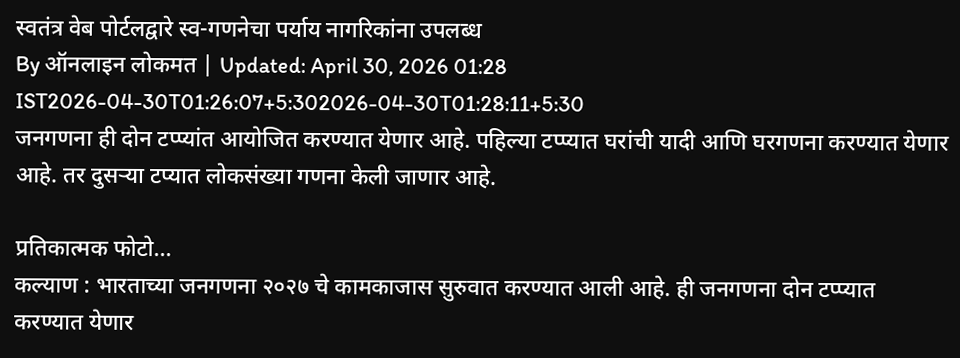स्वतंत्र वेब पोर्टलद्वारे स्व-गणनेचा पर्याय नागरिकांना उपलब्ध
By ऑनलाइन लोकमत | Updated: April 30, 2026 01:28 IST2026-04-30T01:26:07+5:302026-04-30T01:28:11+5:30
जनगणना ही दोन टप्प्यांत आयोजित करण्यात येणार आहे. पहिल्या टप्प्यात घरांची यादी आणि घरगणना करण्यात येणार आहे. तर दुसऱ्या टप्यात लोकसंख्या गणना केली जाणार आहे.

प्रतिकात्मक फोटो...
कल्याण : भारताच्या जनगणना २०२७ चे कामकाजास सुरुवात करण्यात आली आहे. ही जनगणना दोन टप्प्यात करण्यात येणार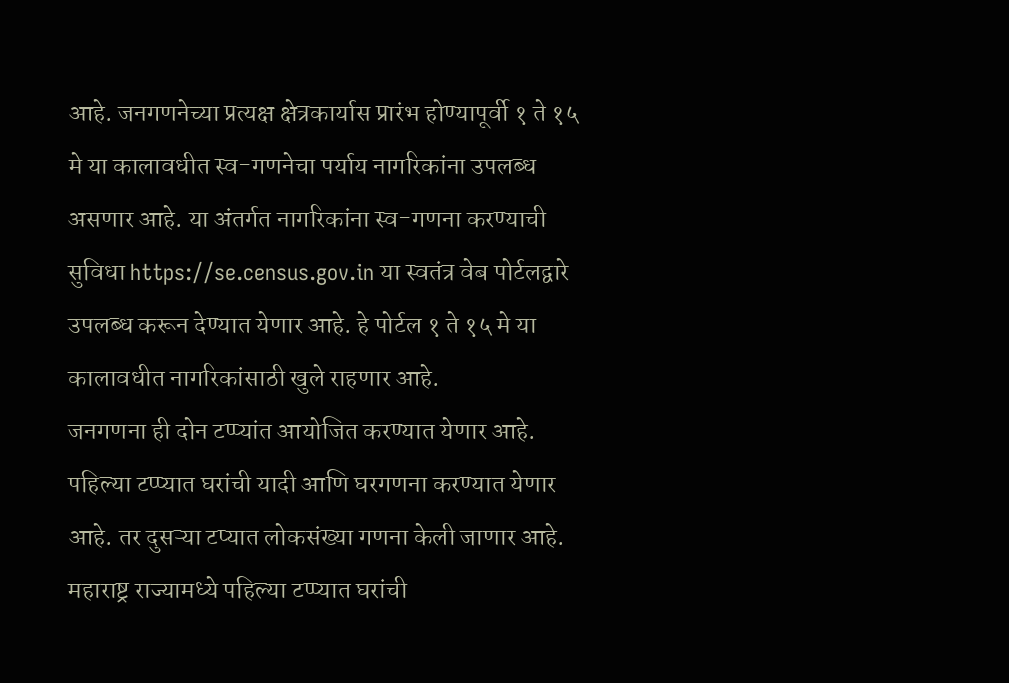आहे. जनगणनेच्या प्रत्यक्ष क्षेत्रकार्यास प्रारंभ होण्यापूर्वी १ ते १५ मे या कालावधीत स्व-गणनेचा पर्याय नागरिकांना उपलब्ध असणार आहे. या अंतर्गत नागरिकांना स्व-गणना करण्याची सुविधा https://se.census.gov.in या स्वतंत्र वेब पोर्टलद्वारे उपलब्ध करून देण्यात येणार आहे. हे पोर्टल १ ते १५ मे या कालावधीत नागरिकांसाठी खुले राहणार आहे.
जनगणना ही दोन टप्प्यांत आयोजित करण्यात येणार आहे. पहिल्या टप्प्यात घरांची यादी आणि घरगणना करण्यात येणार आहे. तर दुसऱ्या टप्यात लोकसंख्या गणना केली जाणार आहे. महाराष्ट्र राज्यामध्ये पहिल्या टप्प्यात घरांची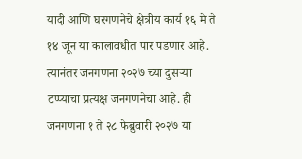यादी आणि घरगणनेचे क्षेत्रीय कार्य १६ मे ते १४ जून या कालावधीत पार पडणार आहे. त्यानंतर जनगणना २०२७ च्या दुसऱ्या टप्प्याचा प्रत्यक्ष जनगणनेचा आहे. ही जनगणना १ ते २८ फेब्रुवारी २०२७ या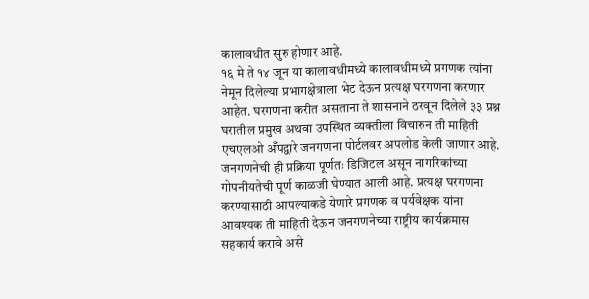कालावधीत सुरु होणार आहे.
१६ मे ते १४ जून या कालावधीमध्ये कालावधीमध्ये प्रगणक त्यांना नेमून दिलेल्या प्रभागक्षेत्राला भेट देऊन प्रत्यक्ष घरगणना करणार आहेत. घरगणना करीत असताना ते शासनाने ठरवून दिलेले ३३ प्रश्न घरातील प्रमुख अथवा उपस्थित व्यक्तीला विचारुन ती माहिती एचएलओ अँपद्वारे जनगणना पोर्टलवर अपलोड केली जाणार आहे. जनगणनेची ही प्रक्रिया पूर्णतः डिजिटल असून नागरिकांच्या गोपनीयतेची पूर्ण काळजी घेण्यात आली आहे. प्रत्यक्ष घरगणना करण्यासाठी आपल्याकडे येणारे प्रगणक व पर्यवेक्षक यांना आवश्यक ती माहिती देऊन जनगणनेच्या राष्ट्रीय कार्यक्रमास सहकार्य करावे असे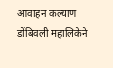आवाहन कल्याण डोंबिवली महालिकेने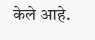केले आहे.